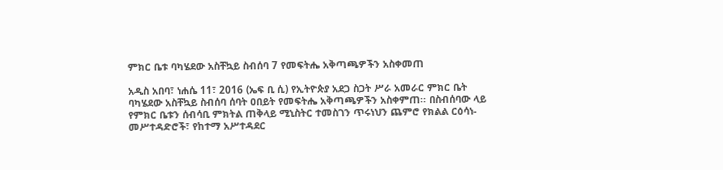ምክር ቤቱ ባካሄደው አስቸኳይ ስብሰባ 7 የመፍትሔ አቅጣጫዎችን አስቀመጠ

አዲስ አበባ፣ ነሐሴ 11፣ 2016 (ኤፍ ቢ ሲ) የኢትዮጵያ አደጋ ስጋት ሥራ አመራር ምክር ቤት ባካሄደው አስቸኳይ ስብሰባ ሰባት ዐበይት የመፍትሔ አቅጣጫዎችን አስቀምጠ፡፡ በስብሰባው ላይ የምክር ቤቱን ሰብሳቢ ምክትል ጠቅላይ ሚኒስትር ተመስገን ጥሩነህን ጨምሮ የክልል ርዕሳነ-መሥተዳድሮች፣ የከተማ አሥተዳደር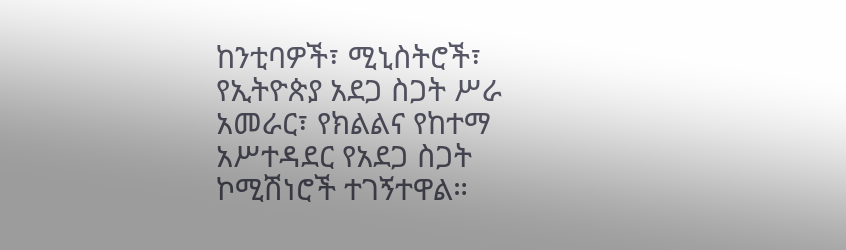ከንቲባዎች፣ ሚኒስትሮች፣ የኢትዮጵያ አደጋ ስጋት ሥራ አመራር፣ የክልልና የከተማ አሥተዳደር የአደጋ ስጋት ኮሚሽነሮች ተገኝተዋል።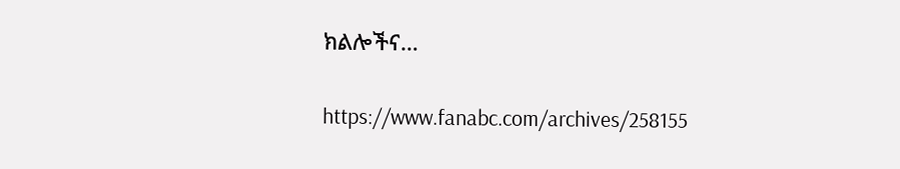ክልሎችና…

https://www.fanabc.com/archives/258155